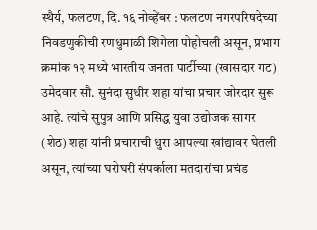स्थैर्य, फलटण, दि. १६ नोव्हेंबर : फलटण नगरपरिषदेच्या निवडणुकीची रणधुमाळी शिगेला पोहोचली असून, प्रभाग क्रमांक १२ मध्ये भारतीय जनता पार्टीच्या (खासदार गट) उमेदवार सौ. सुनंदा सुधीर शहा यांचा प्रचार जोरदार सुरू आहे. त्यांचे सुपुत्र आणि प्रसिद्ध युवा उद्योजक सागर (शेठ) शहा यांनी प्रचाराची धुरा आपल्या खांद्यावर घेतली असून, त्यांच्या घरोघरी संपर्काला मतदारांचा प्रचंड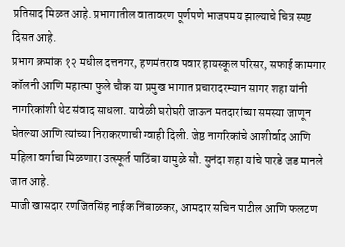प्रतिसाद मिळत आहे. प्रभागातील वातावरण पूर्णपणे भाजपमय झाल्याचे चित्र स्पष्ट दिसत आहे.
प्रभाग क्रमांक १२ मधील दत्तनगर, हणमंतराव पवार हायस्कूल परिसर, सफाई कामगार कॉलनी आणि महात्मा फुले चौक या प्रमुख भागात प्रचारादरम्यान सागर शहा यांनी नागरिकांशी थेट संवाद साधला. यावेळी घरोघरी जाऊन मतदारांच्या समस्या जाणून घेतल्या आणि त्यांच्या निराकरणाची ग्वाही दिली. जेष्ठ नागरिकांचे आशीर्वाद आणि महिला वर्गाचा मिळणारा उत्स्फूर्त पाठिंबा यामुळे सौ. सुनंदा शहा यांचे पारडे जड मानले जात आहे.
माजी खासदार रणजितसिंह नाईक निंबाळकर, आमदार सचिन पाटील आणि फलटण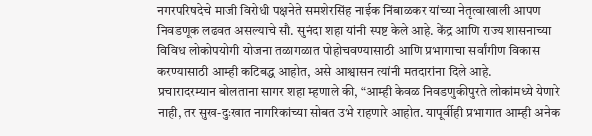नगरपरिषदेचे माजी विरोधी पक्षनेते समशेरसिंह नाईक निंबाळकर यांच्या नेतृत्वाखाली आपण निवडणूक लढवत असल्याचे सौ. सुनंदा शहा यांनी स्पष्ट केले आहे. केंद्र आणि राज्य शासनाच्या विविध लोकोपयोगी योजना तळागळात पोहोचवण्यासाठी आणि प्रभागाचा सर्वांगीण विकास करण्यासाठी आम्ही कटिबद्ध आहोत, असे आश्वासन त्यांनी मतदारांना दिले आहे.
प्रचारादरम्यान बोलताना सागर शहा म्हणाले की, “आम्ही केवळ निवडणुकीपुरते लोकांमध्ये येणारे नाही, तर सुख-दुःखात नागरिकांच्या सोबत उभे राहणारे आहोत. यापूर्वीही प्रभागात आम्ही अनेक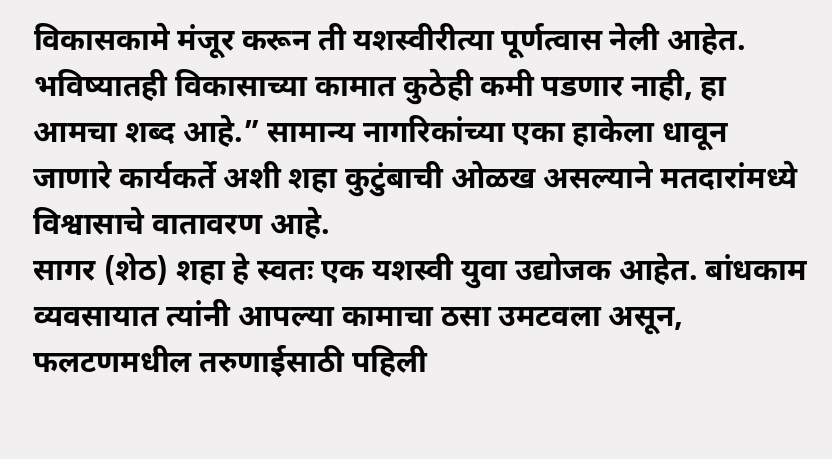विकासकामे मंजूर करून ती यशस्वीरीत्या पूर्णत्वास नेली आहेत. भविष्यातही विकासाच्या कामात कुठेही कमी पडणार नाही, हा आमचा शब्द आहे.” सामान्य नागरिकांच्या एका हाकेला धावून जाणारे कार्यकर्ते अशी शहा कुटुंबाची ओळख असल्याने मतदारांमध्ये विश्वासाचे वातावरण आहे.
सागर (शेठ) शहा हे स्वतः एक यशस्वी युवा उद्योजक आहेत. बांधकाम व्यवसायात त्यांनी आपल्या कामाचा ठसा उमटवला असून, फलटणमधील तरुणाईसाठी पहिली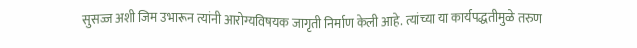सुसज्ज अशी जिम उभारून त्यांनी आरोग्यविषयक जागृती निर्माण केली आहे. त्यांच्या या कार्यपद्धतीमुळे तरुण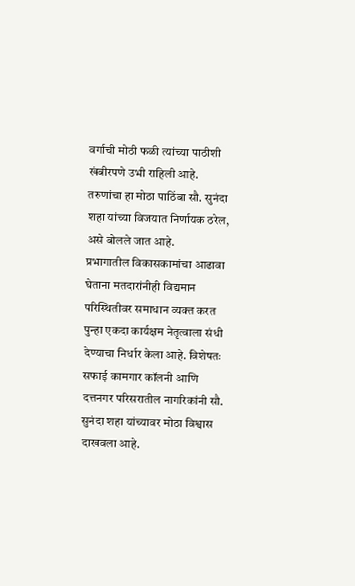वर्गाची मोठी फळी त्यांच्या पाठीशी खंबीरपणे उभी राहिली आहे. तरुणांचा हा मोठा पाठिंबा सौ. सुनंदा शहा यांच्या विजयात निर्णायक ठरेल, असे बोलले जात आहे.
प्रभागातील विकासकामांचा आढावा घेताना मतदारांनीही विद्यमान परिस्थितीवर समाधान व्यक्त करत पुन्हा एकदा कार्यक्षम नेतृत्वाला संधी देण्याचा निर्धार केला आहे. विशेषतः सफाई कामगार कॉलनी आणि दत्तनगर परिसरातील नागरिकांनी सौ. सुनंदा शहा यांच्यावर मोठा विश्वास दाखवला आहे.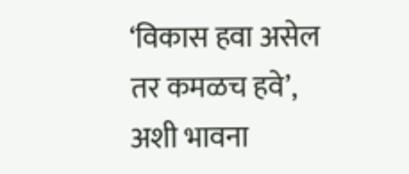‘विकास हवा असेल तर कमळच हवे’, अशी भावना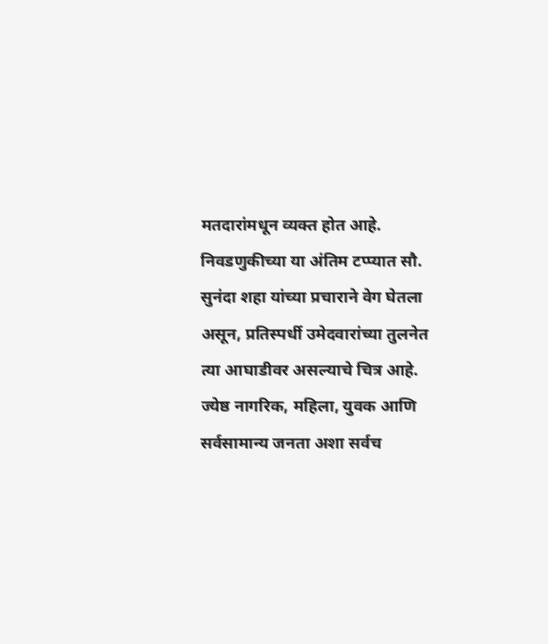मतदारांमधून व्यक्त होत आहे.
निवडणुकीच्या या अंतिम टप्प्यात सौ. सुनंदा शहा यांच्या प्रचाराने वेग घेतला असून, प्रतिस्पर्धी उमेदवारांच्या तुलनेत त्या आघाडीवर असल्याचे चित्र आहे. ज्येष्ठ नागरिक, महिला, युवक आणि सर्वसामान्य जनता अशा सर्वच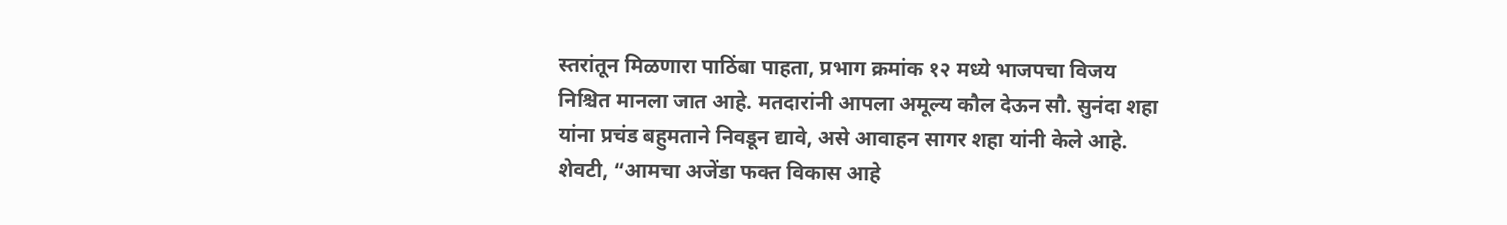स्तरांतून मिळणारा पाठिंबा पाहता, प्रभाग क्रमांक १२ मध्ये भाजपचा विजय निश्चित मानला जात आहे. मतदारांनी आपला अमूल्य कौल देऊन सौ. सुनंदा शहा यांना प्रचंड बहुमताने निवडून द्यावे, असे आवाहन सागर शहा यांनी केले आहे.
शेवटी, “आमचा अजेंडा फक्त विकास आहे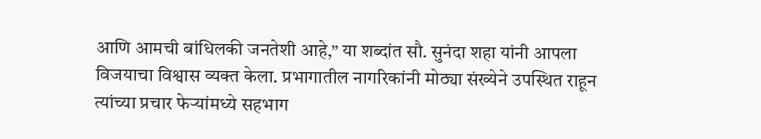आणि आमची बांधिलकी जनतेशी आहे,” या शब्दांत सौ. सुनंदा शहा यांनी आपला विजयाचा विश्वास व्यक्त केला. प्रभागातील नागरिकांनी मोठ्या संख्येने उपस्थित राहून त्यांच्या प्रचार फेऱ्यांमध्ये सहभाग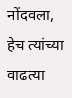नोंदवला, हेच त्यांच्या वाढत्या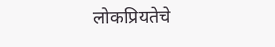लोकप्रियतेचे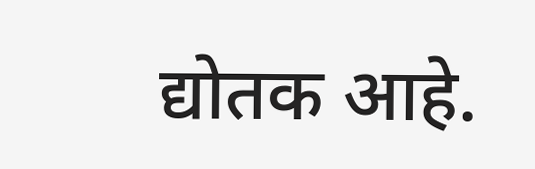द्योतक आहे.